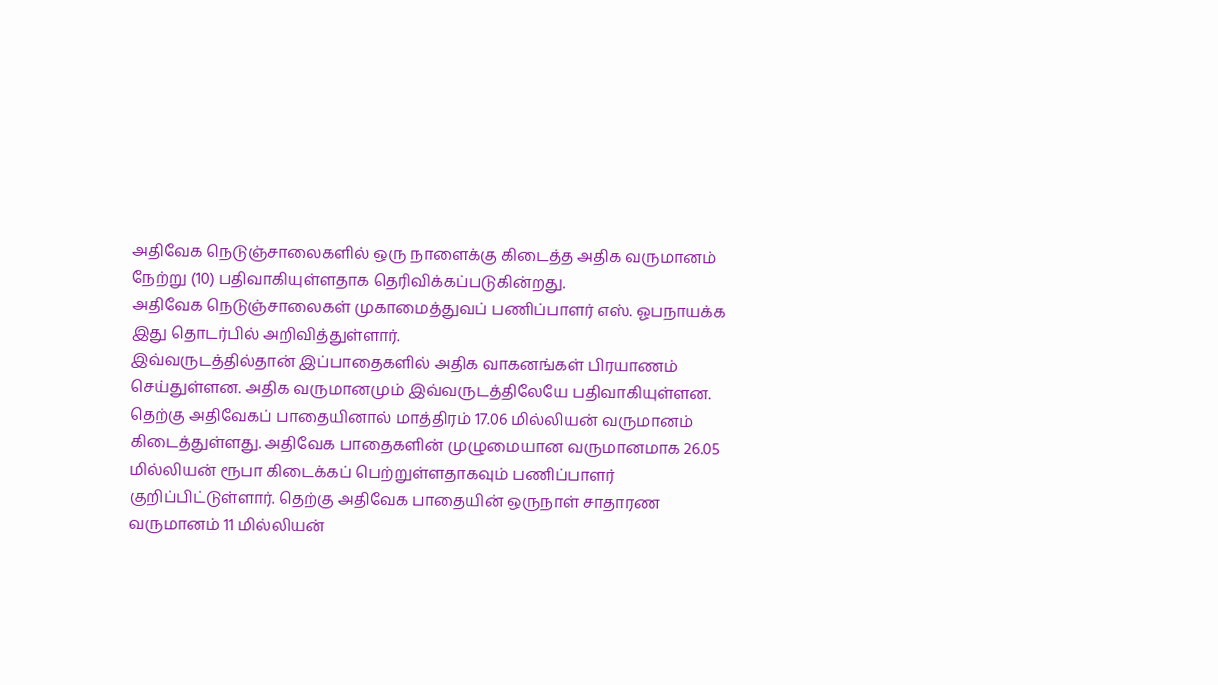அதிவேக நெடுஞ்சாலைகளில் ஒரு நாளைக்கு கிடைத்த அதிக வருமானம் நேற்று (10) பதிவாகியுள்ளதாக தெரிவிக்கப்படுகின்றது.
அதிவேக நெடுஞ்சாலைகள் முகாமைத்துவப் பணிப்பாளர் எஸ். ஓபநாயக்க இது தொடர்பில் அறிவித்துள்ளார்.
இவ்வருடத்தில்தான் இப்பாதைகளில் அதிக வாகனங்கள் பிரயாணம் செய்துள்ளன. அதிக வருமானமும் இவ்வருடத்திலேயே பதிவாகியுள்ளன. தெற்கு அதிவேகப் பாதையினால் மாத்திரம் 17.06 மில்லியன் வருமானம் கிடைத்துள்ளது. அதிவேக பாதைகளின் முழுமையான வருமானமாக 26.05 மில்லியன் ரூபா கிடைக்கப் பெற்றுள்ளதாகவும் பணிப்பாளர் குறிப்பிட்டுள்ளார். தெற்கு அதிவேக பாதையின் ஒருநாள் சாதாரண வருமானம் 11 மில்லியன்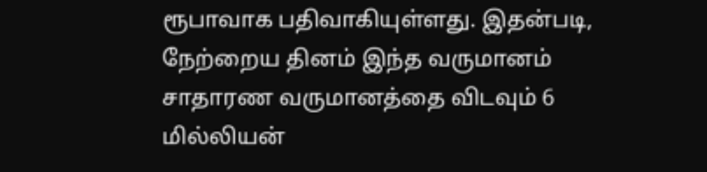ரூபாவாக பதிவாகியுள்ளது. இதன்படி, நேற்றைய தினம் இந்த வருமானம் சாதாரண வருமானத்தை விடவும் 6 மில்லியன்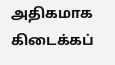அதிகமாக கிடைக்கப்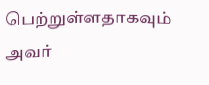பெற்றுள்ளதாகவும் அவர்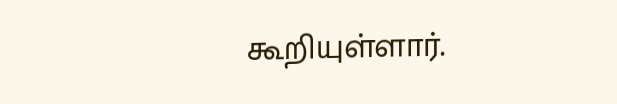கூறியுள்ளார்.